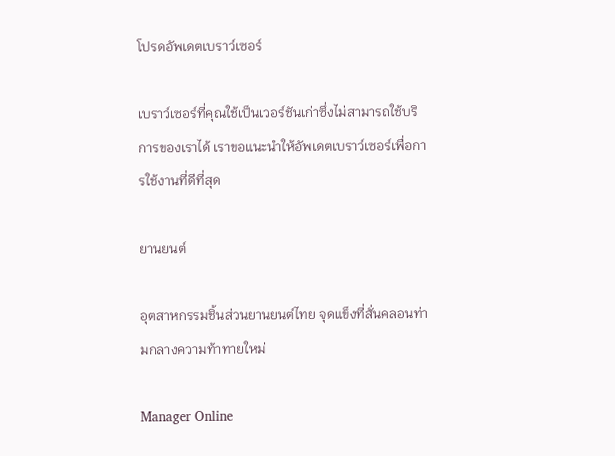โปรดอัพเดตเบราว์เซอร์

เบราว์เซอร์ที่คุณใช้เป็นเวอร์ชันเก่าซึ่งไม่สามารถใช้บริการของเราได้ เราขอแนะนำให้อัพเดตเบราว์เซอร์เพื่อการใช้งานที่ดีที่สุด

ยานยนต์

อุตสาหกรรมชิ้นส่วนยานยนต์ไทย จุดแข็งที่สั่นคลอนท่ามกลางความท้าทายใหม่

Manager Online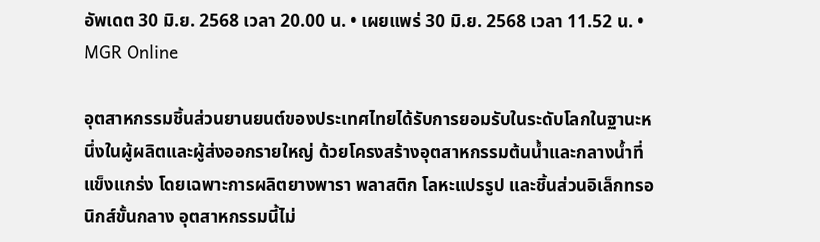อัพเดต 30 มิ.ย. 2568 เวลา 20.00 น. • เผยแพร่ 30 มิ.ย. 2568 เวลา 11.52 น. • MGR Online

อุตสาหกรรมชิ้นส่วนยานยนต์ของประเทศไทยได้รับการยอมรับในระดับโลกในฐานะหนึ่งในผู้ผลิตและผู้ส่งออกรายใหญ่ ด้วยโครงสร้างอุตสาหกรรมต้นน้ำและกลางน้ำที่แข็งแกร่ง โดยเฉพาะการผลิตยางพารา พลาสติก โลหะแปรรูป และชิ้นส่วนอิเล็กทรอนิกส์ขั้นกลาง อุตสาหกรรมนี้ไม่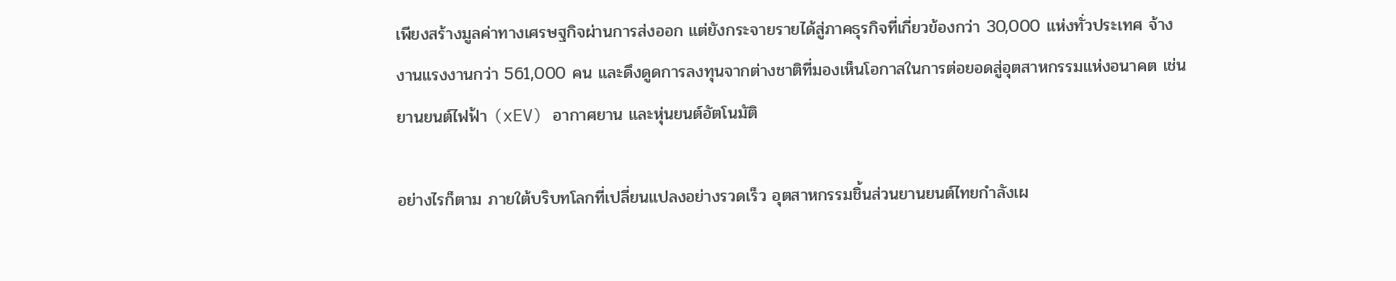เพียงสร้างมูลค่าทางเศรษฐกิจผ่านการส่งออก แต่ยังกระจายรายได้สู่ภาคธุรกิจที่เกี่ยวข้องกว่า 30,000 แห่งทั่วประเทศ จ้างงานแรงงานกว่า 561,000 คน และดึงดูดการลงทุนจากต่างชาติที่มองเห็นโอกาสในการต่อยอดสู่อุตสาหกรรมแห่งอนาคต เช่น ยานยนต์ไฟฟ้า (xEV) อากาศยาน และหุ่นยนต์อัตโนมัติ

อย่างไรก็ตาม ภายใต้บริบทโลกที่เปลี่ยนแปลงอย่างรวดเร็ว อุตสาหกรรมชิ้นส่วนยานยนต์ไทยกำลังเผ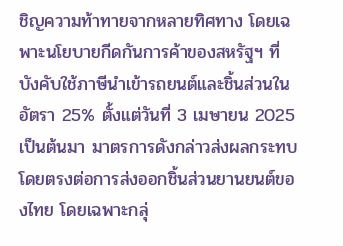ชิญความท้าทายจากหลายทิศทาง โดยเฉพาะนโยบายกีดกันการค้าของสหรัฐฯ ที่บังคับใช้ภาษีนำเข้ารถยนต์และชิ้นส่วนในอัตรา 25% ตั้งแต่วันที่ 3 เมษายน 2025 เป็นต้นมา มาตรการดังกล่าวส่งผลกระทบโดยตรงต่อการส่งออกชิ้นส่วนยานยนต์ของไทย โดยเฉพาะกลุ่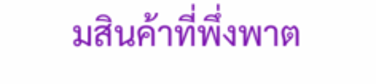มสินค้าที่พึ่งพาต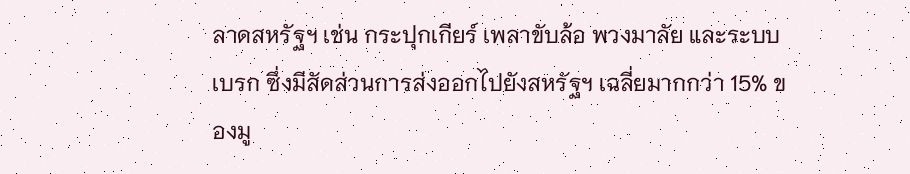ลาดสหรัฐฯ เช่น กระปุกเกียร์ เพลาขับล้อ พวงมาลัย และระบบเบรก ซึ่งมีสัดส่วนการส่งออกไปยังสหรัฐฯ เฉลี่ยมากกว่า 15% ของมู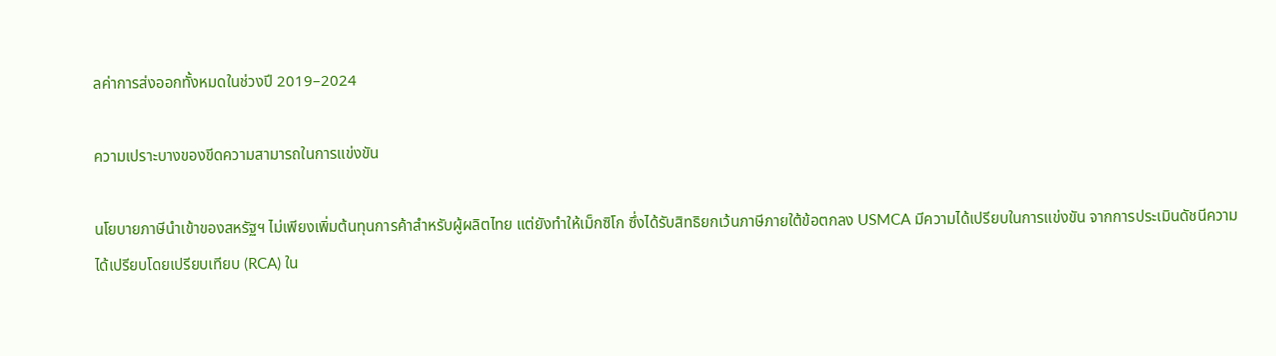ลค่าการส่งออกทั้งหมดในช่วงปี 2019–2024

ความเปราะบางของขีดความสามารถในการแข่งขัน

นโยบายภาษีนำเข้าของสหรัฐฯ ไม่เพียงเพิ่มต้นทุนการค้าสำหรับผู้ผลิตไทย แต่ยังทำให้เม็กซิโก ซึ่งได้รับสิทธิยกเว้นภาษีภายใต้ข้อตกลง USMCA มีความได้เปรียบในการแข่งขัน จากการประเมินดัชนีความได้เปรียบโดยเปรียบเทียบ (RCA) ใน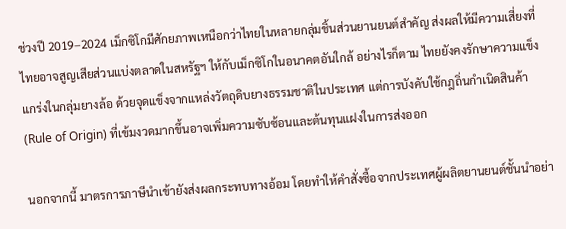ช่วงปี 2019–2024 เม็กซิโกมีศักยภาพเหนือกว่าไทยในหลายกลุ่มชิ้นส่วนยานยนต์สำคัญ ส่งผลให้มีความเสี่ยงที่ไทยอาจสูญเสียส่วนแบ่งตลาดในสหรัฐฯ ให้กับเม็กซิโกในอนาคตอันใกล้ อย่างไรก็ตาม ไทยยังคงรักษาความแข็งแกร่งในกลุ่มยางล้อ ด้วยจุดแข็งจากแหล่งวัตถุดิบยางธรรมชาติในประเทศ แต่การบังคับใช้กฎถิ่นกำเนิดสินค้า (Rule of Origin) ที่เข้มงวดมากขึ้นอาจเพิ่มความซับซ้อนและต้นทุนแฝงในการส่งออก

นอกจากนี้ มาตรการภาษีนำเข้ายังส่งผลกระทบทางอ้อม โดยทำให้คำสั่งซื้อจากประเทศผู้ผลิตยานยนต์ชั้นนำอย่า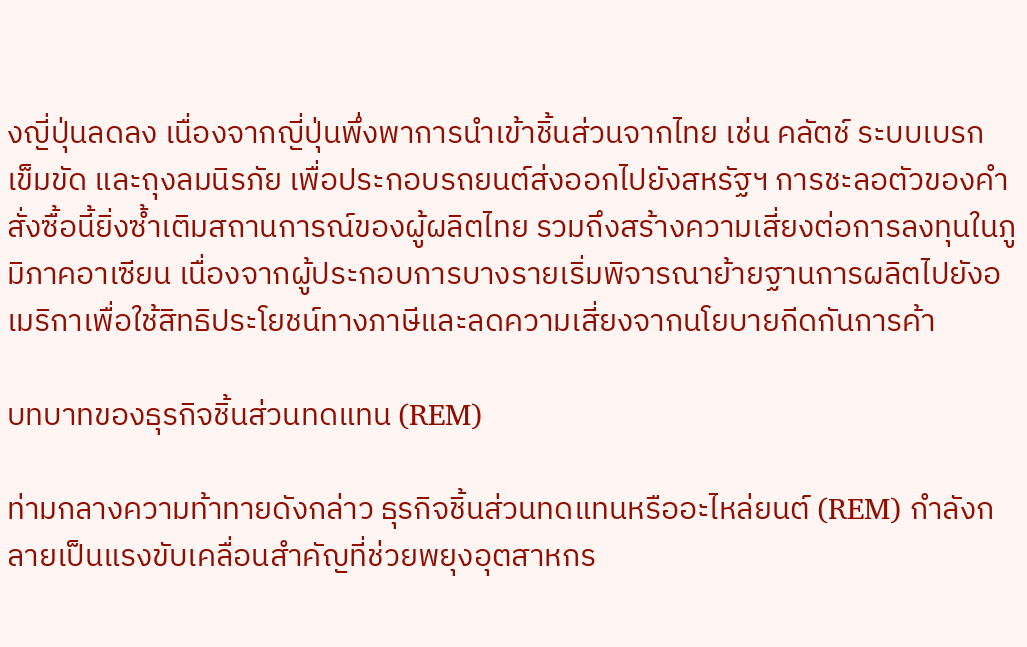งญี่ปุ่นลดลง เนื่องจากญี่ปุ่นพึ่งพาการนำเข้าชิ้นส่วนจากไทย เช่น คลัตช์ ระบบเบรก เข็มขัด และถุงลมนิรภัย เพื่อประกอบรถยนต์ส่งออกไปยังสหรัฐฯ การชะลอตัวของคำสั่งซื้อนี้ยิ่งซ้ำเติมสถานการณ์ของผู้ผลิตไทย รวมถึงสร้างความเสี่ยงต่อการลงทุนในภูมิภาคอาเซียน เนื่องจากผู้ประกอบการบางรายเริ่มพิจารณาย้ายฐานการผลิตไปยังอเมริกาเพื่อใช้สิทธิประโยชน์ทางภาษีและลดความเสี่ยงจากนโยบายกีดกันการค้า

บทบาทของธุรกิจชิ้นส่วนทดแทน (REM)

ท่ามกลางความท้าทายดังกล่าว ธุรกิจชิ้นส่วนทดแทนหรืออะไหล่ยนต์ (REM) กำลังกลายเป็นแรงขับเคลื่อนสำคัญที่ช่วยพยุงอุตสาหกร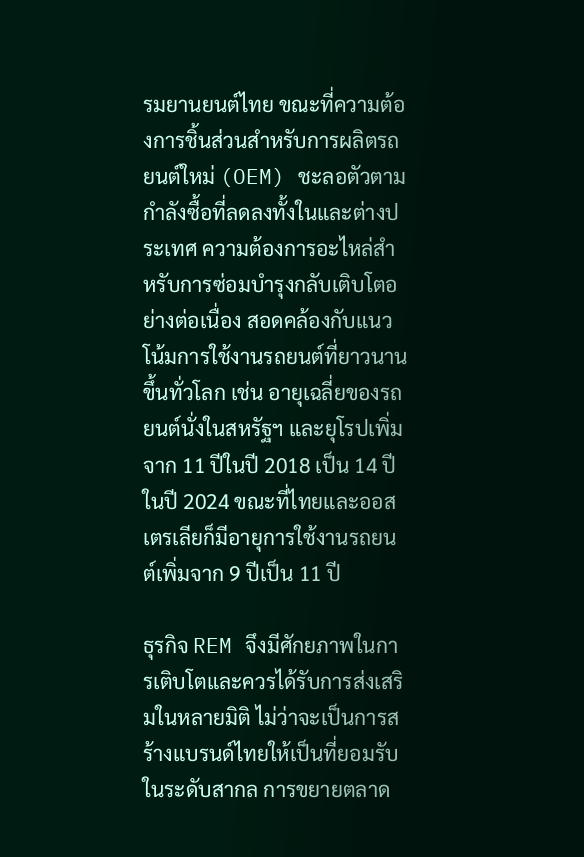รมยานยนต์ไทย ขณะที่ความต้องการชิ้นส่วนสำหรับการผลิตรถยนต์ใหม่ (OEM) ชะลอตัวตามกำลังซื้อที่ลดลงทั้งในและต่างประเทศ ความต้องการอะไหล่สำหรับการซ่อมบำรุงกลับเติบโตอย่างต่อเนื่อง สอดคล้องกับแนวโน้มการใช้งานรถยนต์ที่ยาวนานขึ้นทั่วโลก เช่น อายุเฉลี่ยของรถยนต์นั่งในสหรัฐฯ และยุโรปเพิ่มจาก 11 ปีในปี 2018 เป็น 14 ปีในปี 2024 ขณะที่ไทยและออสเตรเลียก็มีอายุการใช้งานรถยนต์เพิ่มจาก 9 ปีเป็น 11 ปี

ธุรกิจ REM จึงมีศักยภาพในการเติบโตและควรได้รับการส่งเสริมในหลายมิติ ไม่ว่าจะเป็นการสร้างแบรนด์ไทยให้เป็นที่ยอมรับในระดับสากล การขยายตลาด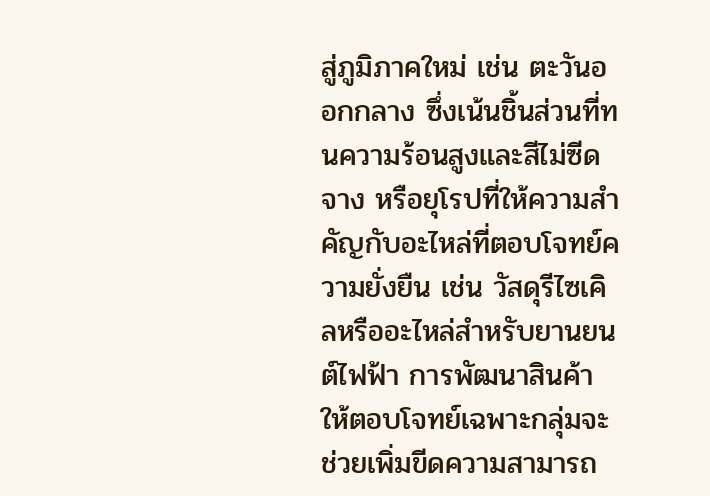สู่ภูมิภาคใหม่ เช่น ตะวันออกกลาง ซึ่งเน้นชิ้นส่วนที่ทนความร้อนสูงและสีไม่ซีดจาง หรือยุโรปที่ให้ความสำคัญกับอะไหล่ที่ตอบโจทย์ความยั่งยืน เช่น วัสดุรีไซเคิลหรืออะไหล่สำหรับยานยนต์ไฟฟ้า การพัฒนาสินค้าให้ตอบโจทย์เฉพาะกลุ่มจะช่วยเพิ่มขีดความสามารถ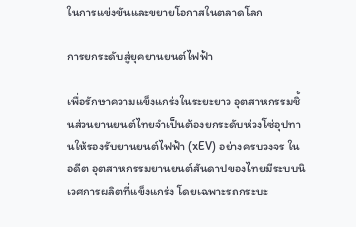ในการแข่งขันและขยายโอกาสในตลาดโลก

การยกระดับสู่ยุคยานยนต์ไฟฟ้า

เพื่อรักษาความแข็งแกร่งในระยะยาว อุตสาหกรรมชิ้นส่วนยานยนต์ไทยจำเป็นต้องยกระดับห่วงโซ่อุปทานให้รองรับยานยนต์ไฟฟ้า (xEV) อย่างครบวงจร ในอดีต อุตสาหกรรมยานยนต์สันดาปของไทยมีระบบนิเวศการผลิตที่แข็งแกร่ง โดยเฉพาะรถกระบะ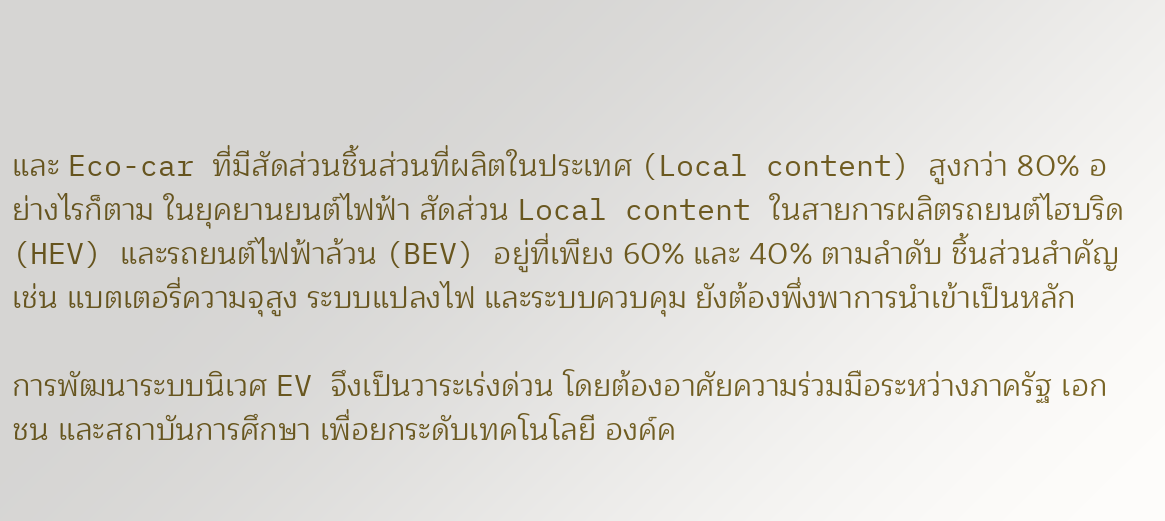และ Eco-car ที่มีสัดส่วนชิ้นส่วนที่ผลิตในประเทศ (Local content) สูงกว่า 80% อย่างไรก็ตาม ในยุคยานยนต์ไฟฟ้า สัดส่วน Local content ในสายการผลิตรถยนต์ไฮบริด (HEV) และรถยนต์ไฟฟ้าล้วน (BEV) อยู่ที่เพียง 60% และ 40% ตามลำดับ ชิ้นส่วนสำคัญ เช่น แบตเตอรี่ความจุสูง ระบบแปลงไฟ และระบบควบคุม ยังต้องพึ่งพาการนำเข้าเป็นหลัก

การพัฒนาระบบนิเวศ EV จึงเป็นวาระเร่งด่วน โดยต้องอาศัยความร่วมมือระหว่างภาครัฐ เอกชน และสถาบันการศึกษา เพื่อยกระดับเทคโนโลยี องค์ค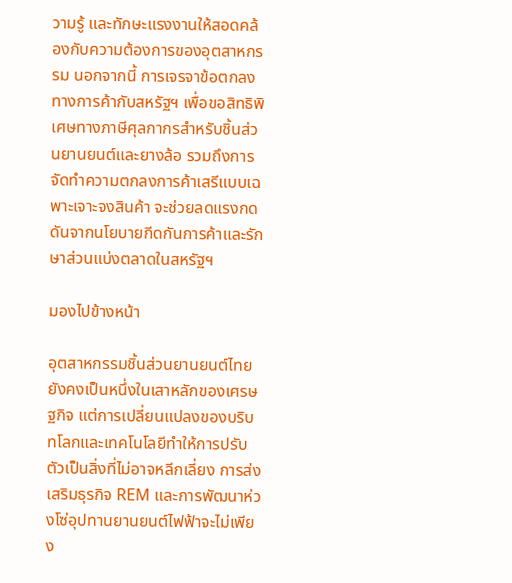วามรู้ และทักษะแรงงานให้สอดคล้องกับความต้องการของอุตสาหกรรม นอกจากนี้ การเจรจาข้อตกลงทางการค้ากับสหรัฐฯ เพื่อขอสิทธิพิเศษทางภาษีศุลกากรสำหรับชิ้นส่วนยานยนต์และยางล้อ รวมถึงการจัดทำความตกลงการค้าเสรีแบบเฉพาะเจาะจงสินค้า จะช่วยลดแรงกดดันจากนโยบายกีดกันการค้าและรักษาส่วนแบ่งตลาดในสหรัฐฯ

มองไปข้างหน้า

อุตสาหกรรมชิ้นส่วนยานยนต์ไทยยังคงเป็นหนึ่งในเสาหลักของเศรษฐกิจ แต่การเปลี่ยนแปลงของบริบทโลกและเทคโนโลยีทำให้การปรับตัวเป็นสิ่งที่ไม่อาจหลีกเลี่ยง การส่งเสริมธุรกิจ REM และการพัฒนาห่วงโซ่อุปทานยานยนต์ไฟฟ้าจะไม่เพียง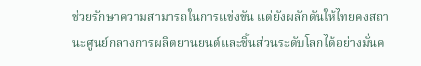ช่วยรักษาความสามารถในการแข่งขัน แต่ยังผลักดันให้ไทยคงสถานะศูนย์กลางการผลิตยานยนต์และชิ้นส่วนระดับโลกได้อย่างมั่นค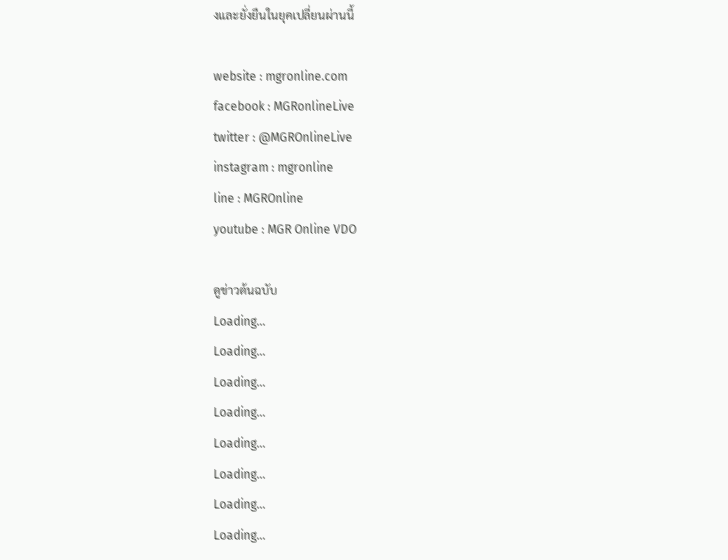งและยั่งยืนในยุคเปลี่ยนผ่านนี้

website : mgronline.com
facebook : MGRonlineLive
twitter : @MGROnlineLive
instagram : mgronline
line : MGROnline
youtube : MGR Online VDO

ดูข่าวต้นฉบับ
Loading...
Loading...
Loading...
Loading...
Loading...
Loading...
Loading...
Loading...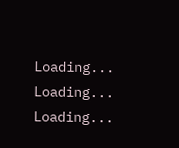Loading...
Loading...
Loading...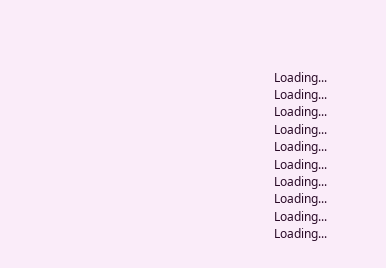Loading...
Loading...
Loading...
Loading...
Loading...
Loading...
Loading...
Loading...
Loading...
Loading...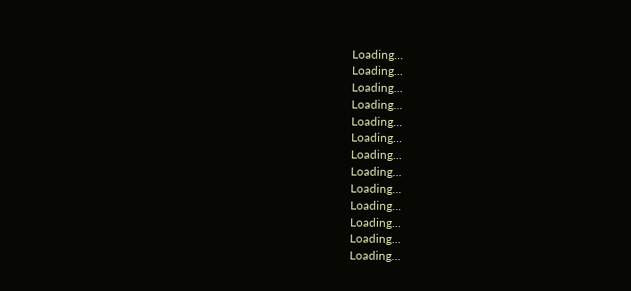Loading...
Loading...
Loading...
Loading...
Loading...
Loading...
Loading...
Loading...
Loading...
Loading...
Loading...
Loading...
Loading...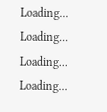Loading...
Loading...
Loading...
Loading...